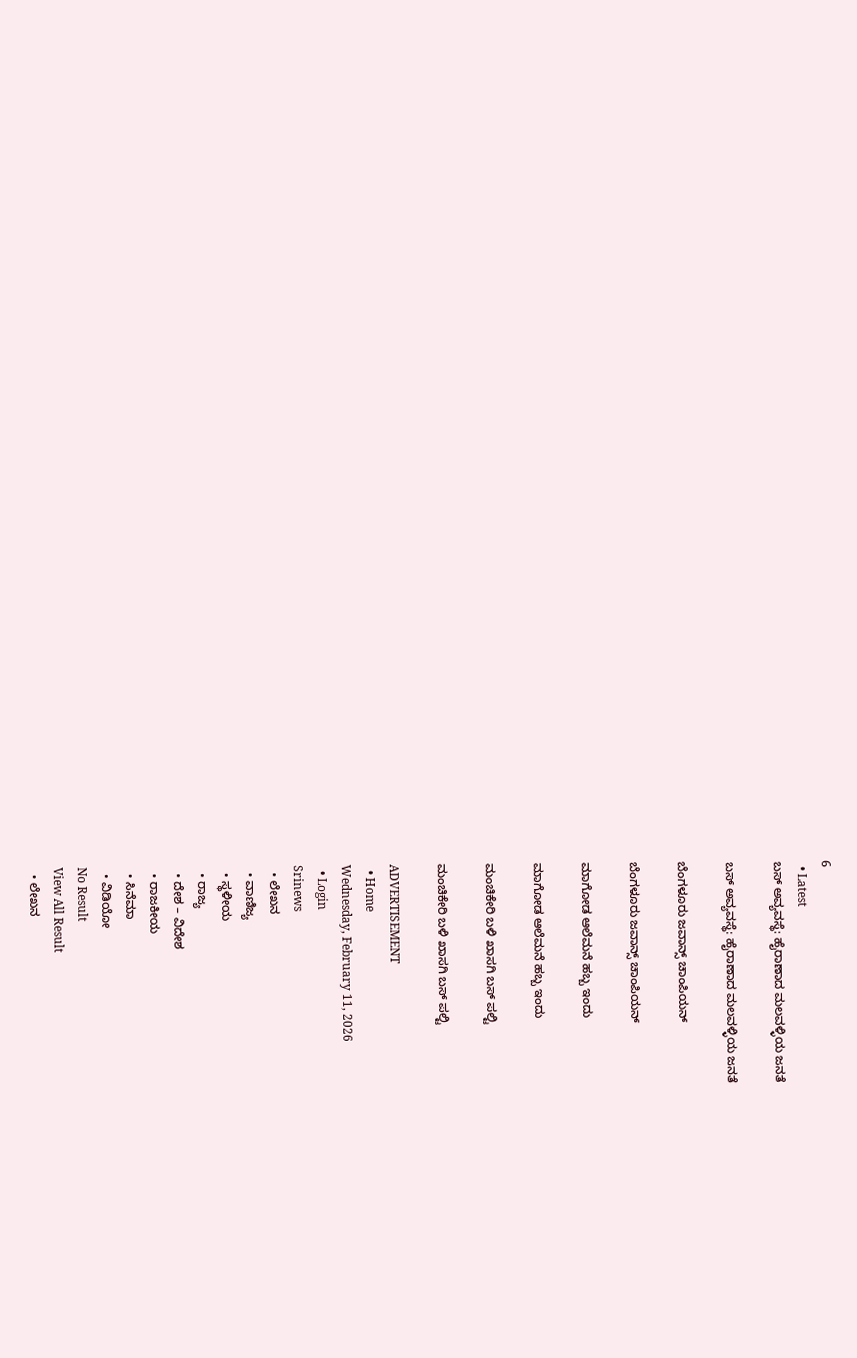6
  • Latest
ಬಸ್ ಅವ್ಯವಸ್ಥೆ: ಹೈರಾಣಾದ ಮಲವಳ್ಳಿಯ ಜನತೆ

ಬಸ್ ಅವ್ಯವಸ್ಥೆ: ಹೈರಾಣಾದ ಮಲವಳ್ಳಿಯ ಜನತೆ

ಬೆಂಗಳೂರು ಜವಾನ್ಸ್ ಚಾಂಪಿಯನ್

ಬೆಂಗಳೂರು ಜವಾನ್ಸ್ ಚಾಂಪಿಯನ್

ಮಾಗೋಡ ಆಲೆಮನೆ ಹಬ್ಬ ಇಂದು

ಮಾಗೋಡ ಆಲೆಮನೆ ಹಬ್ಬ ಇಂದು

ಮಂಚಿಕೇರಿ‌ ಬಳಿ ಖಾಸಗಿ ಬಸ್ ಪಲ್ಟಿ

ಮಂಚಿಕೇರಿ‌ ಬಳಿ ಖಾಸಗಿ ಬಸ್ ಪಲ್ಟಿ

ADVERTISEMENT
  • Home
Wednesday, February 11, 2026
  • Login
Srinews
  • ಲೇಖನ
  • ವಾಣಿಜ್ಯ
  • ಸ್ಥಳೀಯ
  • ರಾಜ್ಯ
  • ದೇಶ – ವಿದೇಶ
  • ರಾಜಕೀಯ
  • ಸಿನೆಮಾ
  • ವಿಡಿಯೋ
No Result
View All Result
  • ಲೇಖನ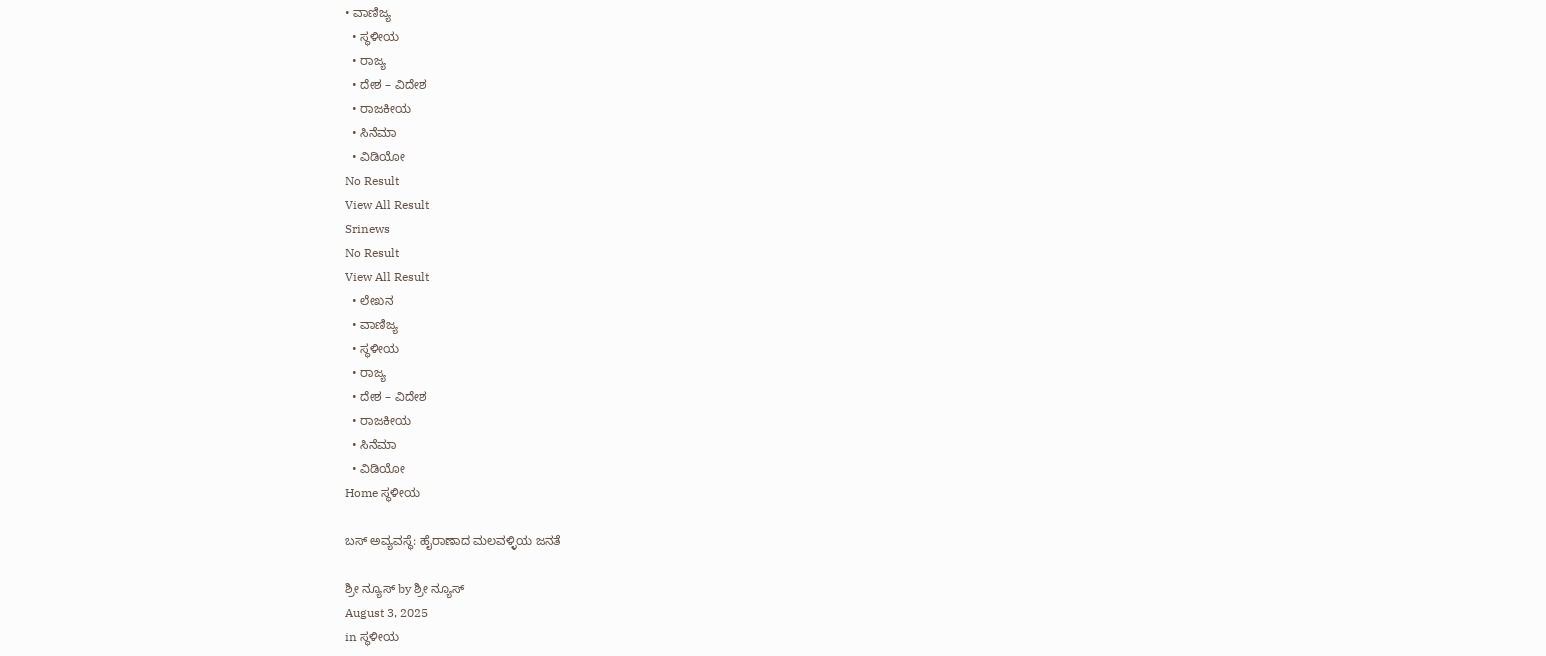• ವಾಣಿಜ್ಯ
  • ಸ್ಥಳೀಯ
  • ರಾಜ್ಯ
  • ದೇಶ – ವಿದೇಶ
  • ರಾಜಕೀಯ
  • ಸಿನೆಮಾ
  • ವಿಡಿಯೋ
No Result
View All Result
Srinews
No Result
View All Result
  • ಲೇಖನ
  • ವಾಣಿಜ್ಯ
  • ಸ್ಥಳೀಯ
  • ರಾಜ್ಯ
  • ದೇಶ – ವಿದೇಶ
  • ರಾಜಕೀಯ
  • ಸಿನೆಮಾ
  • ವಿಡಿಯೋ
Home ಸ್ಥಳೀಯ

ಬಸ್ ಅವ್ಯವಸ್ಥೆ: ಹೈರಾಣಾದ ಮಲವಳ್ಳಿಯ ಜನತೆ

ಶ್ರೀ ನ್ಯೂಸ್ by ಶ್ರೀ ನ್ಯೂಸ್
August 3, 2025
in ಸ್ಥಳೀಯ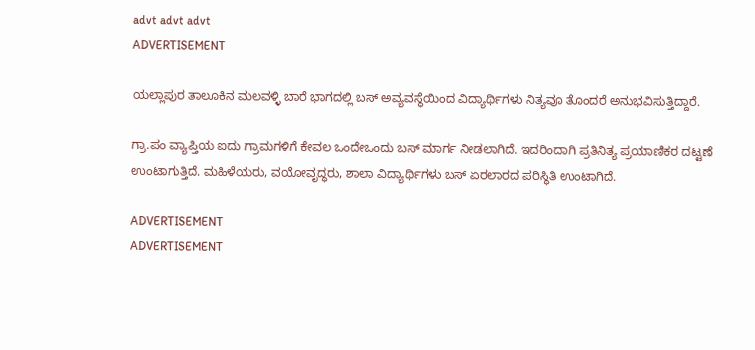advt advt advt
ADVERTISEMENT

ಯಲ್ಲಾಪುರ ತಾಲೂಕಿನ ಮಲವಳ್ಳಿ ಬಾರೆ ಭಾಗದಲ್ಲಿ ಬಸ್ ಅವ್ಯವಸ್ಥೆಯಿಂದ ವಿದ್ಯಾರ್ಥಿಗಳು ನಿತ್ಯವೂ ತೊಂದರೆ ಅನುಭವಿಸುತ್ತಿದ್ದಾರೆ.

ಗ್ರಾ.ಪಂ ವ್ಯಾಪ್ತಿಯ ಐದು ಗ್ರಾಮಗಳಿಗೆ ಕೇವಲ ಒಂದೇಒಂದು ಬಸ್ ಮಾರ್ಗ ನೀಡಲಾಗಿದೆ. ಇದರಿಂದಾಗಿ ಪ್ರತಿನಿತ್ಯ ಪ್ರಯಾಣಿಕರ ದಟ್ಟಣೆ ಉಂಟಾಗುತ್ತಿದೆ. ಮಹಿಳೆಯರು, ವಯೋವೃದ್ಧರು, ಶಾಲಾ ವಿದ್ಯಾರ್ಥಿಗಳು ಬಸ್ ಏರಲಾರದ ಪರಿಸ್ಥಿತಿ ಉಂಟಾಗಿದೆ.

ADVERTISEMENT
ADVERTISEMENT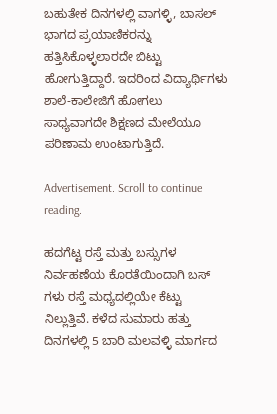ಬಹುತೇಕ ದಿನಗಳಲ್ಲಿ ವಾಗಳ್ಳಿ, ಬಾಸಲ್ ಭಾಗದ ಪ್ರಯಾಣಿಕರನ್ನು ಹತ್ತಿಸಿಕೊಳ್ಳಲಾರದೇ ಬಿಟ್ಟು ಹೋಗುತ್ತಿದ್ದಾರೆ. ಇದರಿಂದ ವಿದ್ಯಾರ್ಥಿಗಳು ಶಾಲೆ-ಕಾಲೇಜಿಗೆ ಹೋಗಲು ಸಾಧ್ಯವಾಗದೇ ಶಿಕ್ಷಣದ ಮೇಲೆಯೂ ಪರಿಣಾಮ ಉಂಟಾಗುತ್ತಿದೆ.

Advertisement. Scroll to continue reading.

ಹದಗೆಟ್ಟ ರಸ್ತೆ ಮತ್ತು ಬಸ್ಸುಗಳ ನಿರ್ವಹಣೆಯ ಕೊರತೆಯಿಂದಾಗಿ ಬಸ್ ಗಳು ರಸ್ತೆ ಮಧ್ಯದಲ್ಲಿಯೇ ಕೆಟ್ಟು ನಿಲ್ಲುತ್ತಿವೆ. ಕಳೆದ ಸುಮಾರು ಹತ್ತು ದಿನಗಳಲ್ಲಿ 5 ಬಾರಿ ಮಲವಳ್ಳಿ ಮಾರ್ಗದ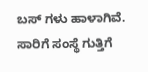ಬಸ್ ಗಳು ಹಾಳಾಗಿವೆ. ಸಾರಿಗೆ ಸಂಸ್ಥೆ ಗುತ್ತಿಗೆ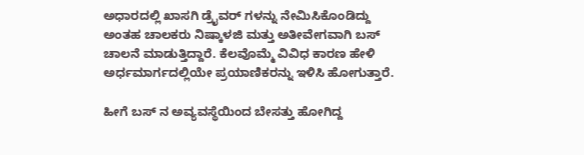ಅಧಾರದಲ್ಲಿ ಖಾಸಗಿ ಡ್ರೈವರ್ ಗಳನ್ನು ನೇಮಿಸಿಕೊಂಡಿದ್ದು ಅಂತಹ ಚಾಲಕರು ನಿಷ್ಕಾಳಜಿ ಮತ್ತು ಅತೀವೇಗವಾಗಿ ಬಸ್ ಚಾಲನೆ ಮಾಡುತ್ತಿದ್ದಾರೆ. ಕೆಲವೊಮ್ಮೆ ವಿವಿಧ ಕಾರಣ ಹೇಳಿ ಅರ್ಧಮಾರ್ಗದಲ್ಲಿಯೇ ಪ್ರಯಾಣಿಕರನ್ನು ಇಳಿಸಿ ಹೋಗುತ್ತಾರೆ.

ಹೀಗೆ ಬಸ್ ನ ಅವ್ಯವಸ್ಥೆಯಿಂದ ಬೇಸತ್ತು ಹೋಗಿದ್ದ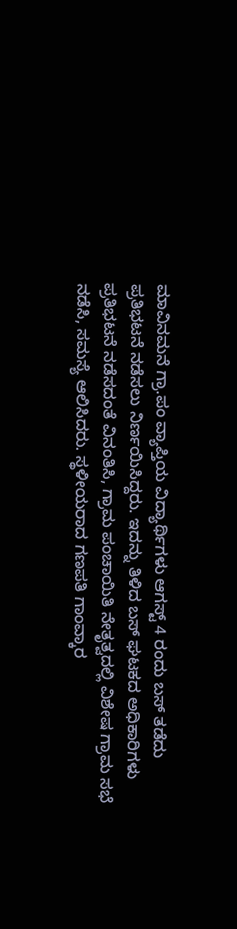ಮಾವಿನಮನೆ ಗ್ರಾ.ಪಂ ವ್ಯಾಪ್ತಿಯ ವಿದ್ಯಾರ್ಥಿಗಳು ಆಗಸ್ಟ್ 4 ರಂದು ಬಸ್ ತಡೆದು ಪ್ರತಿಭಟನೆ ನಡೆಸಲು ನಿರ್ಣಯಿಸಿದ್ದರು. ಇದನ್ನು ತಿಳಿದ ಬಸ್ ಘಟಕದ ಅಧಿಕಾರಿಗಳು ಪ್ರತಿಭಟನೆ ನಡೆಸದಂತೆ ವಿನಂತಿಸಿ, ಗ್ರಾಮ ಪಂಚಾಯಿತಿ ನೇತೃತ್ವದಲ್ಲಿ ವಿಶೇಷ ಗ್ರಾಮ ಸಭೆ ನಡೆಸಿ, ಸಮಸ್ಯೆ ಆಲಿಸಿದರು. ಸ್ಥಳೀಯರಾದ ಗಣಪತಿ ಗಾಂವ್ಕಾರ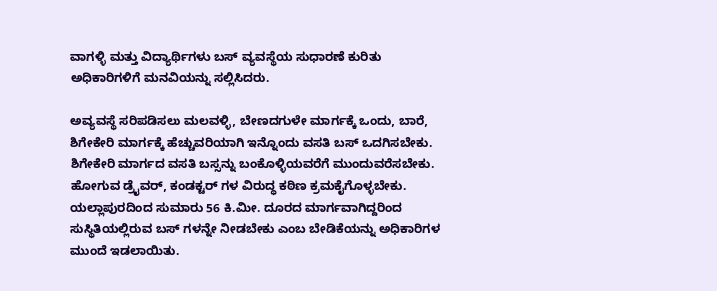ವಾಗಳ್ಳಿ ಮತ್ತು ವಿದ್ಯಾರ್ಥಿಗಳು ಬಸ್ ವ್ಯವಸ್ಥೆಯ ಸುಧಾರಣೆ ಕುರಿತು ಅಧಿಕಾರಿಗಳಿಗೆ ಮನವಿಯನ್ನು ಸಲ್ಲಿಸಿದರು.

ಅವ್ಯವಸ್ಥೆ ಸರಿಪಡಿಸಲು ಮಲವಳ್ಳಿ, ಬೇಣದಗುಳೇ ಮಾರ್ಗಕ್ಕೆ ಒಂದು, ಬಾರೆ, ಶಿಗೇಕೇರಿ ಮಾರ್ಗಕ್ಕೆ ಹೆಚ್ಚುವರಿಯಾಗಿ ಇನ್ನೊಂದು ವಸತಿ ಬಸ್ ಒದಗಿಸಬೇಕು. ಶಿಗೇಕೇರಿ ಮಾರ್ಗದ ವಸತಿ ಬಸ್ಸನ್ನು ಬಂಕೊಳ್ಳಿಯವರೆಗೆ ಮುಂದುವರೆಸಬೇಕು. ಹೋಗುವ ಡ್ರೈವರ್, ಕಂಡಕ್ಟರ್ ಗಳ ವಿರುದ್ಧ ಕಠಿಣ ಕ್ರಮಕೈಗೊಳ್ಳಬೇಕು. ಯಲ್ಲಾಪುರದಿಂದ ಸುಮಾರು 56 ಕಿ.ಮೀ. ದೂರದ ಮಾರ್ಗವಾಗಿದ್ದರಿಂದ ಸುಸ್ಥಿತಿಯಲ್ಲಿರುವ ಬಸ್ ಗಳನ್ನೇ ನೀಡಬೇಕು ಎಂಬ ಬೇಡಿಕೆಯನ್ನು ಅಧಿಕಾರಿಗಳ‌ ಮುಂದೆ ಇಡಲಾಯಿತು.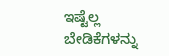ಇಷ್ಟೆಲ್ಲ ಬೇಡಿಕೆಗಳನ್ನು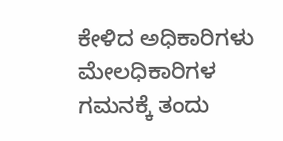ಕೇಳಿದ ಅಧಿಕಾರಿಗಳು ಮೇಲಧಿಕಾರಿಗಳ ಗಮನಕ್ಕೆ ತಂದು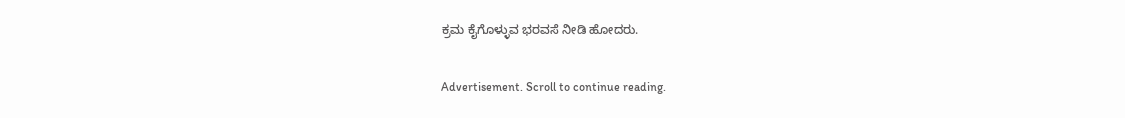ಕ್ರಮ ಕೈಗೊಳ್ಳುವ ಭರವಸೆ ನೀಡಿ ಹೋದರು.

Advertisement. Scroll to continue reading.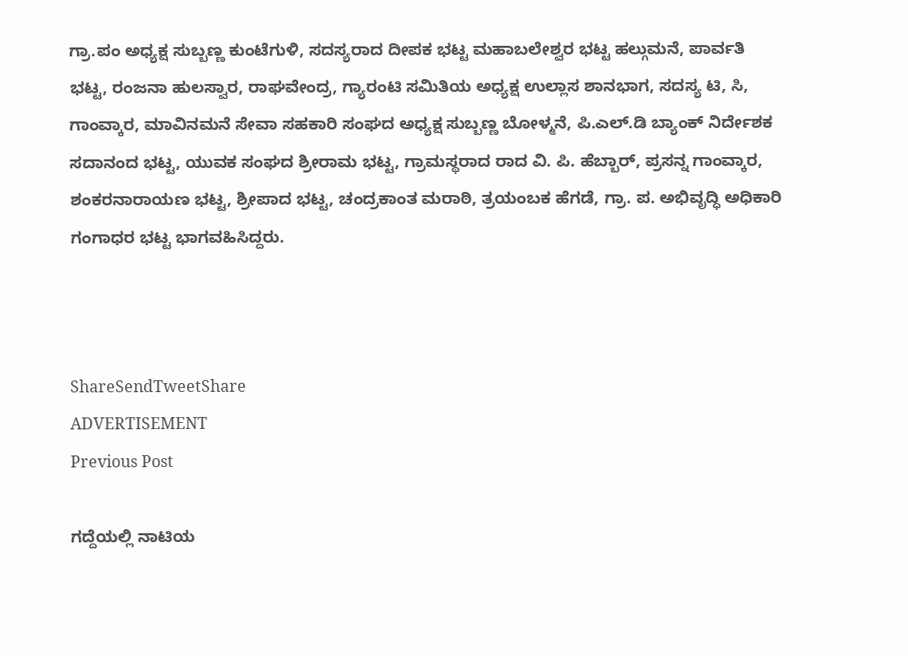ಗ್ರಾ.ಪಂ ಅಧ್ಯಕ್ಷ ಸುಬ್ಬಣ್ಣ ಕುಂಟೆಗುಳಿ, ಸದಸ್ಯರಾದ ದೀಪಕ ಭಟ್ಟ ಮಹಾಬಲೇಶ್ವರ ಭಟ್ಟ ಹಲ್ಗುಮನೆ, ಪಾರ್ವತಿ ಭಟ್ಟ, ರಂಜನಾ ಹುಲಸ್ವಾರ, ರಾಘವೇಂದ್ರ, ಗ್ಯಾರಂಟಿ ಸಮಿತಿಯ ಅಧ್ಯಕ್ಷ ಉಲ್ಲಾಸ ಶಾನಭಾಗ, ಸದಸ್ಯ ಟಿ, ಸಿ, ಗಾಂವ್ಕಾರ, ಮಾವಿನಮನೆ ಸೇವಾ ಸಹಕಾರಿ ಸಂಘದ ಅಧ್ಯಕ್ಷ ಸುಬ್ಬಣ್ಣ ಬೋಳ್ಮನೆ, ಪಿ.ಎಲ್.ಡಿ ಬ್ಯಾಂಕ್ ನಿರ್ದೇಶಕ ಸದಾನಂದ ಭಟ್ಟ, ಯುವಕ ಸಂಘದ ಶ್ರೀರಾಮ ಭಟ್ಟ, ಗ್ರಾಮಸ್ಥರಾದ ರಾದ ವಿ. ಪಿ. ಹೆಬ್ಬಾರ್, ಪ್ರಸನ್ನ ಗಾಂವ್ಕಾರ, ಶಂಕರನಾರಾಯಣ ಭಟ್ಟ, ಶ್ರೀಪಾದ ಭಟ್ಟ, ಚಂದ್ರಕಾಂತ ಮರಾಠಿ, ತ್ರಯಂಬಕ ಹೆಗಡೆ, ಗ್ರಾ. ಪ. ಅಭಿವೃದ್ಧಿ ಅಧಿಕಾರಿ ಗಂಗಾಧರ ಭಟ್ಟ ಭಾಗವಹಿಸಿದ್ದರು.



ShareSendTweetShare
ADVERTISEMENT
Previous Post

ಗದ್ದೆಯಲ್ಲಿ ನಾಟಿಯ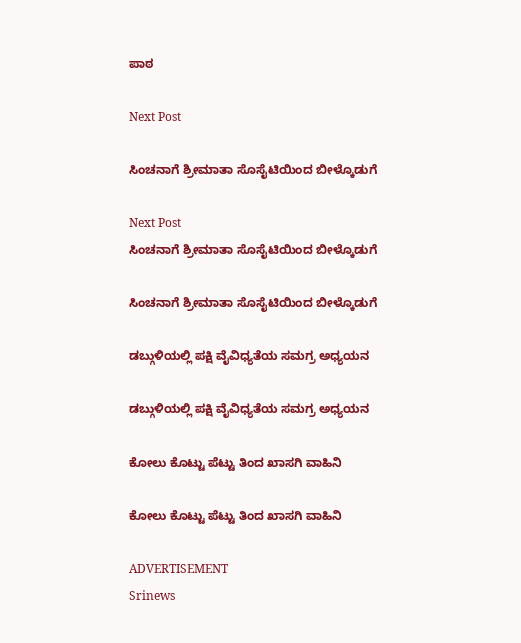ಪಾಠ

Next Post

ಸಿಂಚನಾಗೆ ಶ್ರೀಮಾತಾ ಸೊಸೈಟಿಯಿಂದ ಬೀಳ್ಕೊಡುಗೆ

Next Post
ಸಿಂಚನಾಗೆ ಶ್ರೀಮಾತಾ ಸೊಸೈಟಿಯಿಂದ ಬೀಳ್ಕೊಡುಗೆ

ಸಿಂಚನಾಗೆ ಶ್ರೀಮಾತಾ ಸೊಸೈಟಿಯಿಂದ ಬೀಳ್ಕೊಡುಗೆ

ಡಬ್ಗುಳಿಯಲ್ಲಿ ಪಕ್ಷಿ ವೈವಿಧ್ಯತೆಯ ಸಮಗ್ರ ಅಧ್ಯಯನ

ಡಬ್ಗುಳಿಯಲ್ಲಿ ಪಕ್ಷಿ ವೈವಿಧ್ಯತೆಯ ಸಮಗ್ರ ಅಧ್ಯಯನ

ಕೋಲು ಕೊಟ್ಟು ಪೆಟ್ಟು ತಿಂದ ಖಾಸಗಿ ವಾಹಿನಿ

ಕೋಲು ಕೊಟ್ಟು ಪೆಟ್ಟು ತಿಂದ ಖಾಸಗಿ ವಾಹಿನಿ

ADVERTISEMENT
Srinews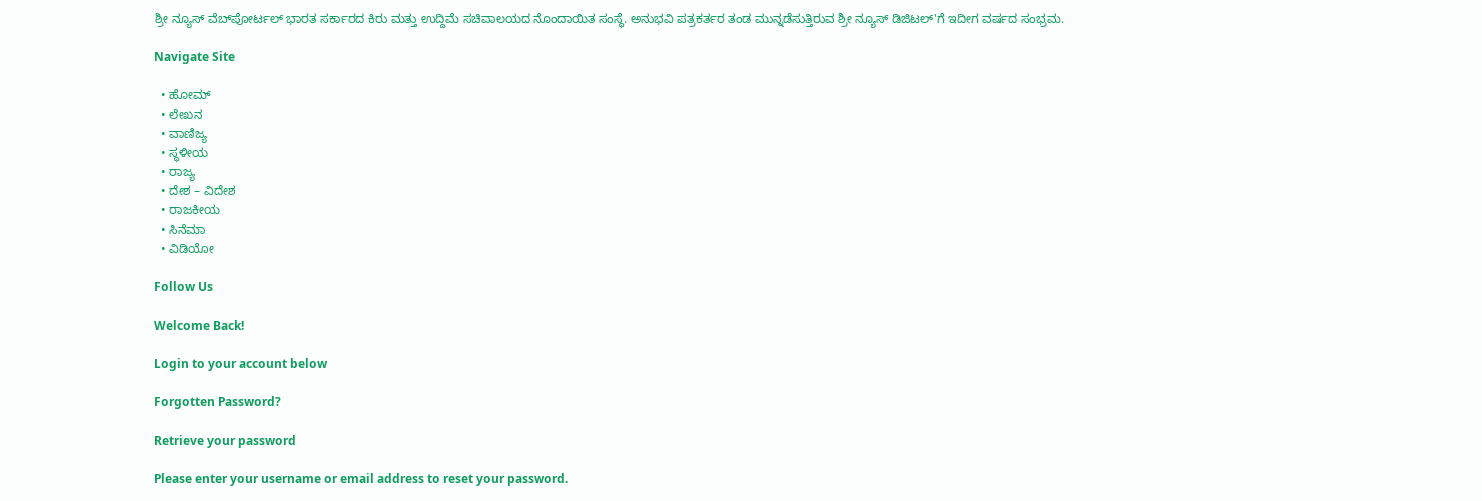ಶ್ರೀ ನ್ಯೂಸ್ ವೆಬ್‌ಪೋರ್ಟಲ್ ಭಾರತ ಸರ್ಕಾರದ ಕಿರು ಮತ್ತು ಉದ್ದಿಮೆ ಸಚಿವಾಲಯದ ನೊಂದಾಯಿತ ಸಂಸ್ಥೆ. ಅನುಭವಿ ಪತ್ರಕರ್ತರ ತಂಡ ಮುನ್ನಡೆಸುತ್ತಿರುವ ಶ್ರೀ ನ್ಯೂಸ್ ಡಿಜಿಟಲ್'ಗೆ ಇದೀಗ ವರ್ಷದ ಸಂಭ್ರಮ.

Navigate Site

  • ಹೋಮ್
  • ಲೇಖನ
  • ವಾಣಿಜ್ಯ
  • ಸ್ಥಳೀಯ
  • ರಾಜ್ಯ
  • ದೇಶ – ವಿದೇಶ
  • ರಾಜಕೀಯ
  • ಸಿನೆಮಾ
  • ವಿಡಿಯೋ

Follow Us

Welcome Back!

Login to your account below

Forgotten Password?

Retrieve your password

Please enter your username or email address to reset your password.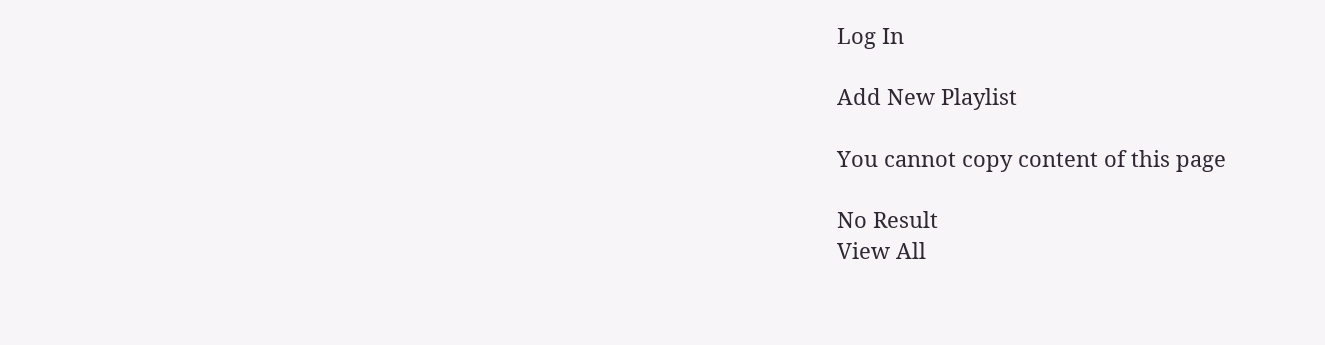Log In

Add New Playlist

You cannot copy content of this page

No Result
View All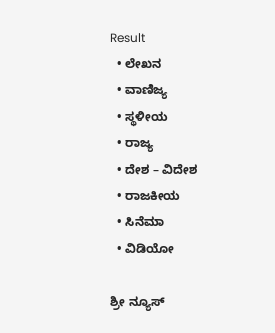Result
  • ಲೇಖನ
  • ವಾಣಿಜ್ಯ
  • ಸ್ಥಳೀಯ
  • ರಾಜ್ಯ
  • ದೇಶ – ವಿದೇಶ
  • ರಾಜಕೀಯ
  • ಸಿನೆಮಾ
  • ವಿಡಿಯೋ

ಶ್ರೀ ನ್ಯೂಸ್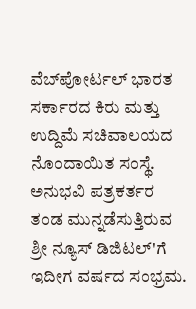ವೆಬ್‌ಪೋರ್ಟಲ್ ಭಾರತ ಸರ್ಕಾರದ ಕಿರು ಮತ್ತು ಉದ್ದಿಮೆ ಸಚಿವಾಲಯದ ನೊಂದಾಯಿತ ಸಂಸ್ಥೆ. ಅನುಭವಿ ಪತ್ರಕರ್ತರ ತಂಡ ಮುನ್ನಡೆಸುತ್ತಿರುವ ಶ್ರೀ ನ್ಯೂಸ್ ಡಿಜಿಟಲ್'ಗೆ ಇದೀಗ ವರ್ಷದ ಸಂಭ್ರಮ.